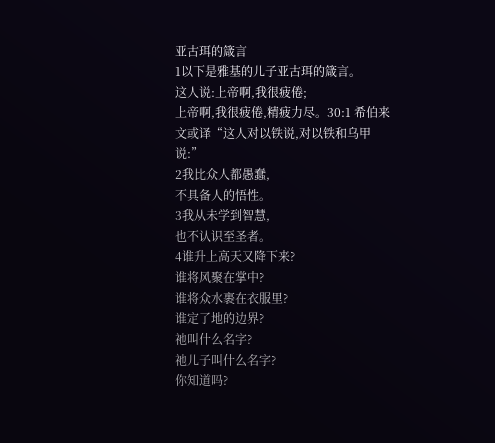亚古珥的箴言
1以下是雅基的儿子亚古珥的箴言。
这人说:上帝啊,我很疲倦;
上帝啊,我很疲倦,精疲力尽。30:1 希伯来文或译“这人对以铁说,对以铁和乌甲说:”
2我比众人都愚蠢,
不具备人的悟性。
3我从未学到智慧,
也不认识至圣者。
4谁升上高天又降下来?
谁将风聚在掌中?
谁将众水裹在衣服里?
谁定了地的边界?
祂叫什么名字?
祂儿子叫什么名字?
你知道吗?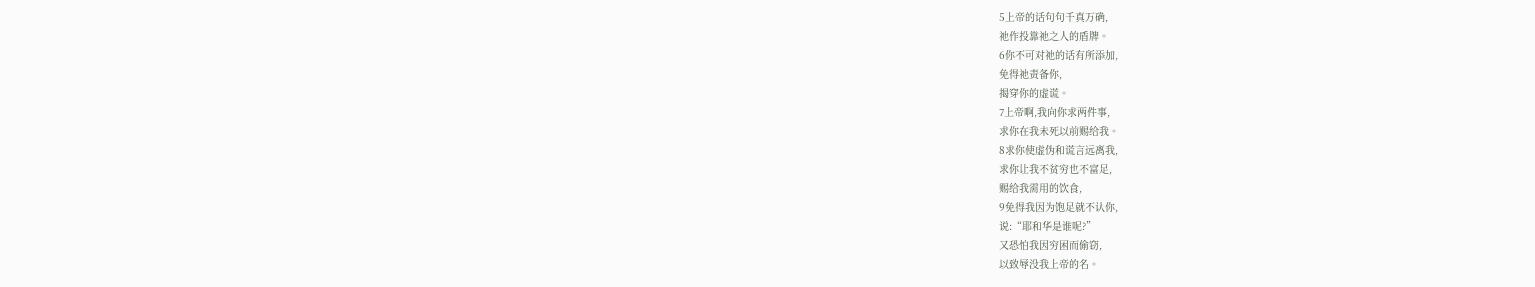5上帝的话句句千真万确,
祂作投靠祂之人的盾牌。
6你不可对祂的话有所添加,
免得祂责备你,
揭穿你的虚谎。
7上帝啊,我向你求两件事,
求你在我未死以前赐给我。
8求你使虚伪和谎言远离我,
求你让我不贫穷也不富足,
赐给我需用的饮食,
9免得我因为饱足就不认你,
说:“耶和华是谁呢?”
又恐怕我因穷困而偷窃,
以致辱没我上帝的名。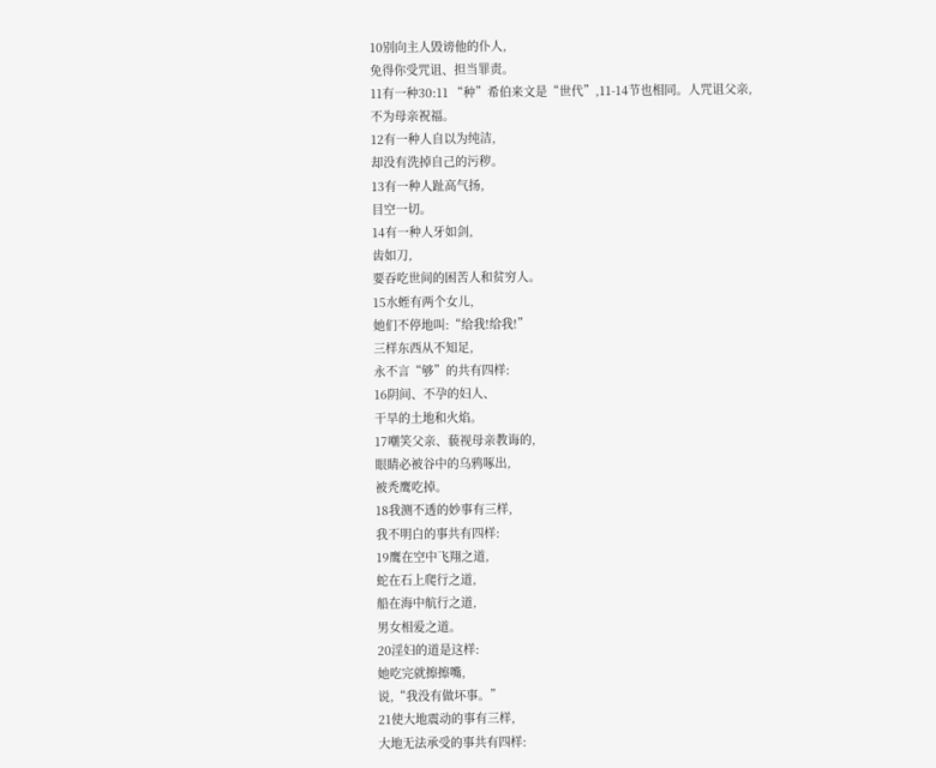10别向主人毁谤他的仆人,
免得你受咒诅、担当罪责。
11有一种30:11 “种”希伯来文是“世代”,11-14节也相同。人咒诅父亲,
不为母亲祝福。
12有一种人自以为纯洁,
却没有洗掉自己的污秽。
13有一种人趾高气扬,
目空一切。
14有一种人牙如剑,
齿如刀,
要吞吃世间的困苦人和贫穷人。
15水蛭有两个女儿,
她们不停地叫:“给我!给我!”
三样东西从不知足,
永不言“够”的共有四样:
16阴间、不孕的妇人、
干旱的土地和火焰。
17嘲笑父亲、藐视母亲教诲的,
眼睛必被谷中的乌鸦啄出,
被秃鹰吃掉。
18我测不透的妙事有三样,
我不明白的事共有四样:
19鹰在空中飞翔之道,
蛇在石上爬行之道,
船在海中航行之道,
男女相爱之道。
20淫妇的道是这样:
她吃完就擦擦嘴,
说,“我没有做坏事。”
21使大地震动的事有三样,
大地无法承受的事共有四样: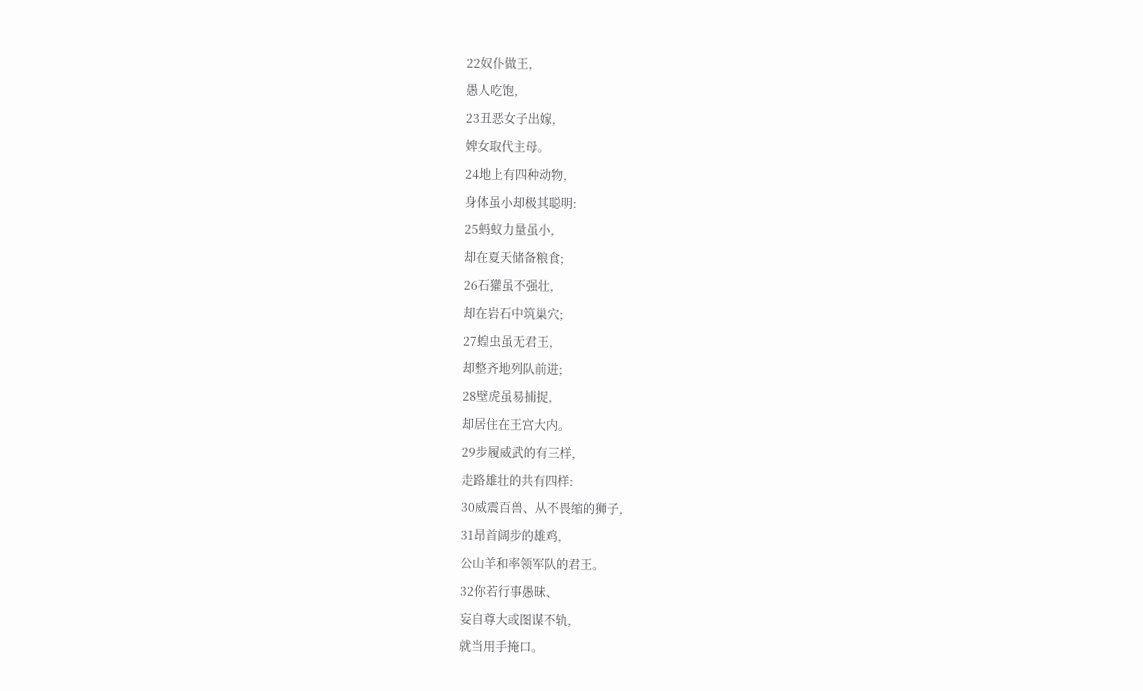22奴仆做王,
愚人吃饱,
23丑恶女子出嫁,
婢女取代主母。
24地上有四种动物,
身体虽小却极其聪明:
25蚂蚁力量虽小,
却在夏天储备粮食;
26石獾虽不强壮,
却在岩石中筑巢穴;
27蝗虫虽无君王,
却整齐地列队前进;
28壁虎虽易捕捉,
却居住在王宫大内。
29步履威武的有三样,
走路雄壮的共有四样:
30威震百兽、从不畏缩的狮子,
31昂首阔步的雄鸡,
公山羊和率领军队的君王。
32你若行事愚昧、
妄自尊大或图谋不轨,
就当用手掩口。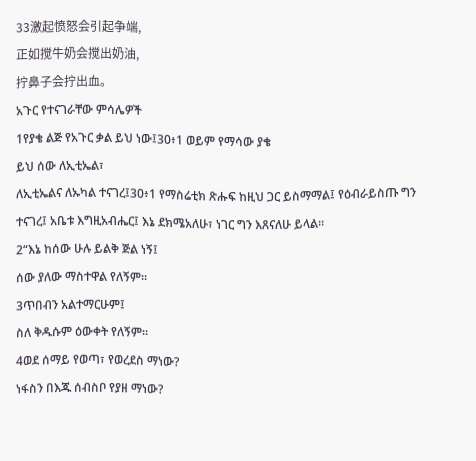33激起愤怒会引起争端,
正如搅牛奶会搅出奶油,
拧鼻子会拧出血。
አጉር የተናገራቸው ምሳሌዎች
1የያቄ ልጅ የአጉር ቃል ይህ ነው፤30፥1 ወይም የማሳው ያቄ
ይህ ሰው ለኢቲኤል፣
ለኢቲኤልና ለኡካል ተናገረ፤30፥1 የማስሬቲክ ጽሑፍ ከዚህ ጋር ይስማማል፤ የዕብራይስጡ ግን ተናገረ፤ አቤቱ እግዚአብሔር፤ እኔ ደክሜአለሁ፣ ነገር ግን እጸናለሁ ይላል።
2“እኔ ከሰው ሁሉ ይልቅ ጅል ነኝ፤
ሰው ያለው ማስተዋል የለኝም።
3ጥበብን አልተማርሁም፤
ስለ ቅዱሱም ዕውቀት የለኝም።
4ወደ ሰማይ የወጣ፣ የወረደስ ማነው?
ነፋስን በእጁ ሰብስቦ የያዘ ማነው?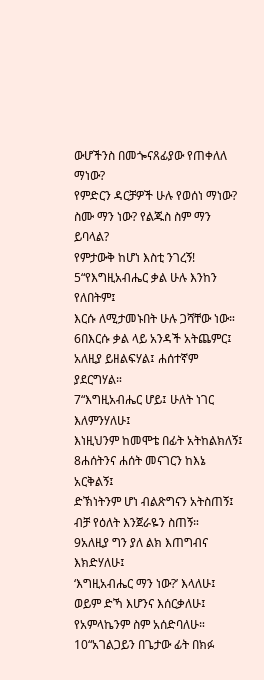ውሆችንስ በመጐናጸፊያው የጠቀለለ ማነው?
የምድርን ዳርቻዎች ሁሉ የወሰነ ማነው?
ስሙ ማን ነው? የልጁስ ስም ማን ይባላል?
የምታውቅ ከሆነ እስቲ ንገረኝ!
5“የእግዚአብሔር ቃል ሁሉ እንከን የለበትም፤
እርሱ ለሚታመኑበት ሁሉ ጋሻቸው ነው።
6በእርሱ ቃል ላይ አንዳች አትጨምር፤
አለዚያ ይዘልፍሃል፤ ሐሰተኛም ያደርግሃል።
7“እግዚአብሔር ሆይ፤ ሁለት ነገር እለምንሃለሁ፤
እነዚህንም ከመሞቴ በፊት አትከልክለኝ፤
8ሐሰትንና ሐሰት መናገርን ከእኔ አርቅልኝ፤
ድኽነትንም ሆነ ብልጽግናን አትስጠኝ፤
ብቻ የዕለት እንጀራዬን ስጠኝ።
9አለዚያ ግን ያለ ልክ እጠግብና እክድሃለሁ፤
‘እግዚአብሔር ማን ነው?’ እላለሁ፤
ወይም ድኻ እሆንና እሰርቃለሁ፤
የአምላኬንም ስም አሰድባለሁ።
10“አገልጋይን በጌታው ፊት በክፉ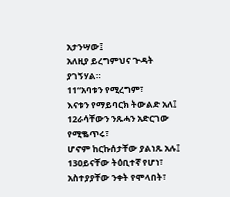አታንሣው፤
አለዚያ ይረግምህና ጕዳት ያገኝሃል።
11“አባቱን የሚረግም፣
እናቱን የማይባርክ ትውልድ አለ፤
12ራሳቸውን ንጹሓን አድርገው የሚቈጥሩ፣
ሆኖም ከርኩሰታቸው ያልነጹ አሉ፤
13ዐይናቸው ትዕቢተኛ የሆነ፣ አስተያያቸው ንቀት የሞላበት፣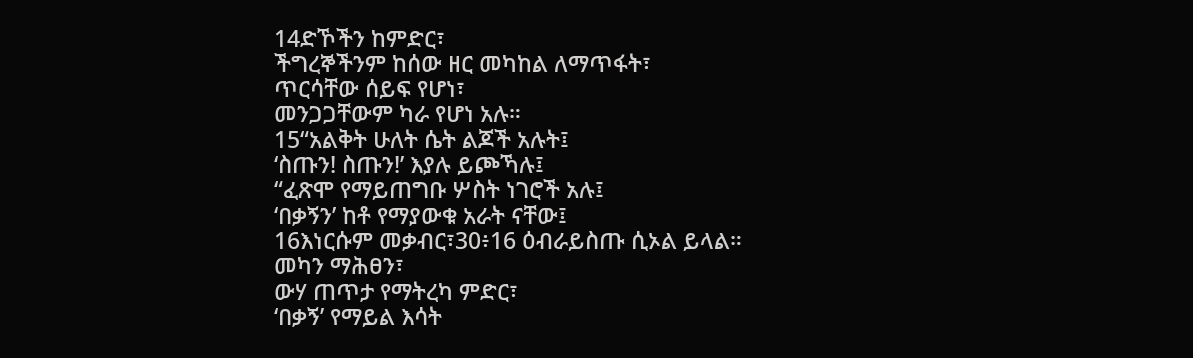14ድኾችን ከምድር፣
ችግረኞችንም ከሰው ዘር መካከል ለማጥፋት፣
ጥርሳቸው ሰይፍ የሆነ፣
መንጋጋቸውም ካራ የሆነ አሉ።
15“አልቅት ሁለት ሴት ልጆች አሉት፤
‘ስጡን! ስጡን!’ እያሉ ይጮኻሉ፤
“ፈጽሞ የማይጠግቡ ሦስት ነገሮች አሉ፤
‘በቃኝን’ ከቶ የማያውቁ አራት ናቸው፤
16እነርሱም መቃብር፣30፥16 ዕብራይስጡ ሲኦል ይላል። መካን ማሕፀን፣
ውሃ ጠጥታ የማትረካ ምድር፣
‘በቃኝ’ የማይል እሳት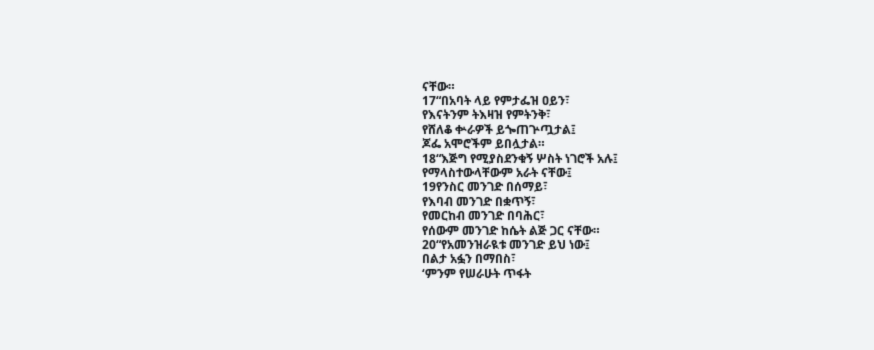ናቸው።
17“በአባት ላይ የምታፌዝ ዐይን፣
የእናትንም ትእዛዝ የምትንቅ፣
የሸለቆ ቍራዎች ይጐጠጕጧታል፤
ጆፌ አሞሮችም ይበሏታል።
18“እጅግ የሚያስደንቁኝ ሦስት ነገሮች አሉ፤
የማላስተውላቸውም አራት ናቸው፤
19የንስር መንገድ በሰማይ፣
የእባብ መንገድ በቋጥኝ፣
የመርከብ መንገድ በባሕር፣
የሰውም መንገድ ከሴት ልጅ ጋር ናቸው።
20“የአመንዝራዪቱ መንገድ ይህ ነው፤
በልታ አፏን በማበስ፣
‘ምንም የሠራሁት ጥፋት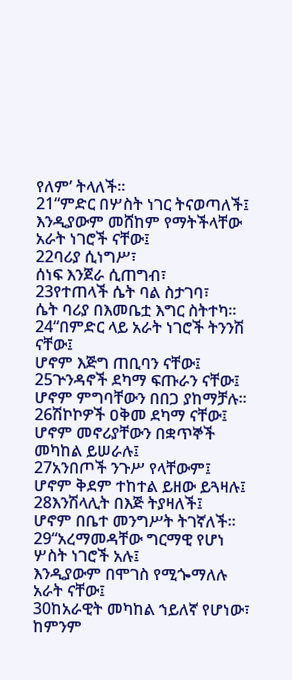የለም’ ትላለች።
21“ምድር በሦስት ነገር ትናወጣለች፤
እንዲያውም መሸከም የማትችላቸው አራት ነገሮች ናቸው፤
22ባሪያ ሲነግሥ፣
ሰነፍ እንጀራ ሲጠግብ፣
23የተጠላች ሴት ባል ስታገባ፣
ሴት ባሪያ በእመቤቷ እግር ስትተካ።
24“በምድር ላይ አራት ነገሮች ትንንሽ ናቸው፤
ሆኖም እጅግ ጠቢባን ናቸው፤
25ጕንዳኖች ደካማ ፍጡራን ናቸው፤
ሆኖም ምግባቸውን በበጋ ያከማቻሉ።
26ሽኮኮዎች ዐቅመ ደካማ ናቸው፤
ሆኖም መኖሪያቸውን በቋጥኞች መካከል ይሠራሉ፤
27አንበጦች ንጉሥ የላቸውም፤
ሆኖም ቅደም ተከተል ይዘው ይጓዛሉ፤
28እንሽላሊት በእጅ ትያዛለች፤
ሆኖም በቤተ መንግሥት ትገኛለች።
29“አረማመዳቸው ግርማዊ የሆነ ሦስት ነገሮች አሉ፤
እንዲያውም በሞገስ የሚጐማለሉ አራት ናቸው፤
30ከአራዊት መካከል ኀይለኛ የሆነው፣
ከምንም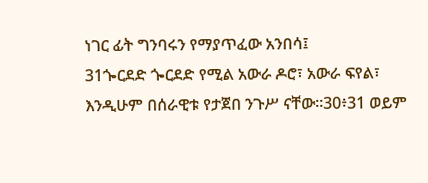ነገር ፊት ግንባሩን የማያጥፈው አንበሳ፤
31ጐርደድ ጐርደድ የሚል አውራ ዶሮ፣ አውራ ፍየል፣
እንዲሁም በሰራዊቱ የታጀበ ንጉሥ ናቸው።30፥31 ወይም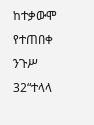ከተቃውሞ የተጠበቀ ንጉሥ
32“ተላላ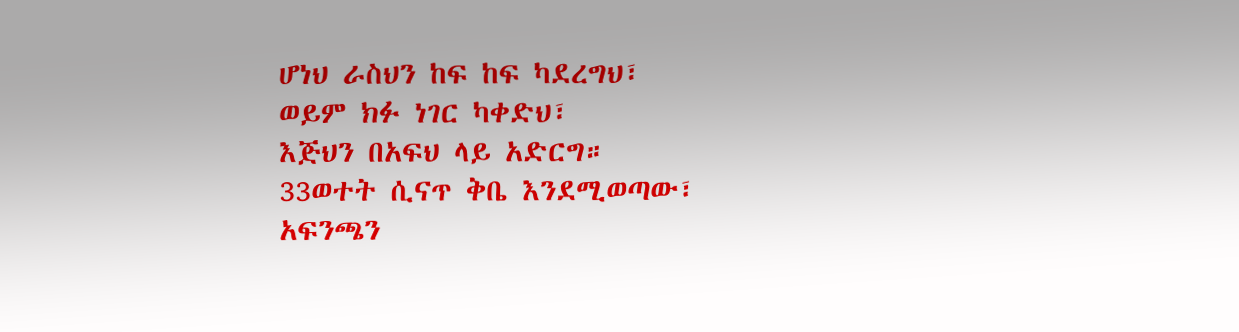ሆነህ ራስህን ከፍ ከፍ ካደረግህ፣
ወይም ክፉ ነገር ካቀድህ፣
እጅህን በአፍህ ላይ አድርግ።
33ወተት ሲናጥ ቅቤ እንደሚወጣው፣
አፍንጫን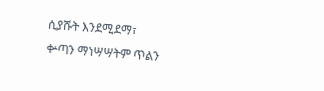ሲያሹት እንደሚደማ፣
ቍጣን ማነሣሣትም ጥልን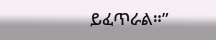ይፈጥራል።”